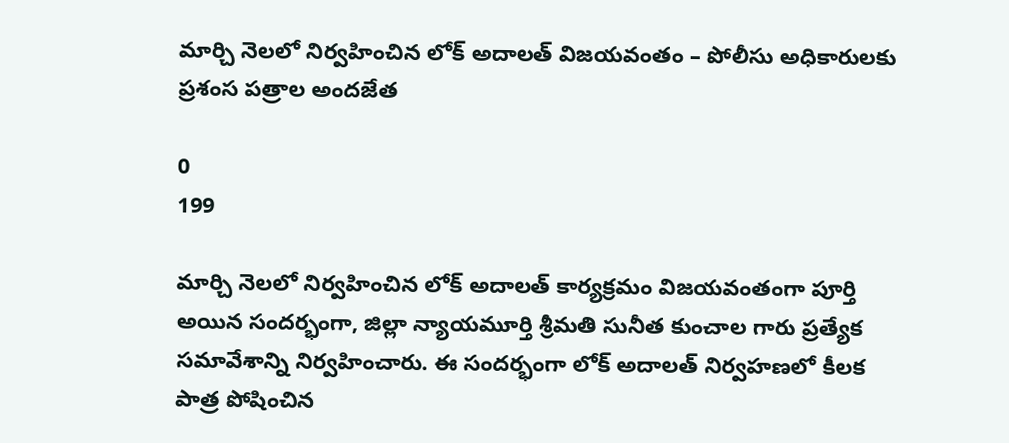మార్చి నెలలో నిర్వహించిన లోక్ అదాలత్ విజయవంతం – పోలీసు అధికారులకు ప్రశంస పత్రాల అందజేత

0
199

మార్చి నెలలో నిర్వహించిన లోక్ అదాలత్ కార్యక్రమం విజయవంతంగా పూర్తి అయిన సందర్భంగా, జిల్లా న్యాయమూర్తి శ్రీమతి సునీత కుంచాల గారు ప్రత్యేక సమావేశాన్ని నిర్వహించారు. ఈ సందర్భంగా లోక్ అదాలత్ నిర్వహణలో కీలక పాత్ర పోషించిన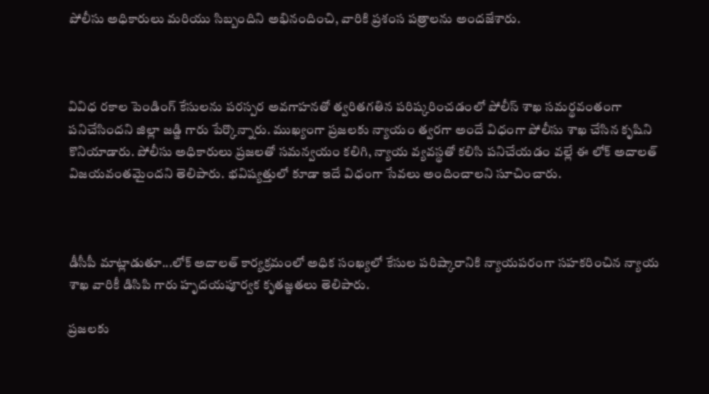పోలీసు అధికారులు మరియు సిబ్బందిని అభినందించి, వారికి ప్రశంస పత్రాలను అందజేశారు.



వివిధ రకాల పెండింగ్ కేసులను పరస్పర అవగాహనతో త్వరితగతిన పరిష్కరించడంలో పోలీస్ శాఖ సమర్థవంతంగా పనిచేసిందని జిల్లా జడ్జి గారు పేర్కొన్నారు. ముఖ్యంగా ప్రజలకు న్యాయం త్వరగా అందే విధంగా పోలీసు శాఖ చేసిన కృషిని కొనియాడారు. పోలీసు అధికారులు ప్రజలతో సమన్వయం కలిగి, న్యాయ వ్యవస్థతో కలిసి పనిచేయడం వల్లే ఈ లోక్ అదాలత్ విజయవంతమైందని తెలిపారు. భవిష్యత్తులో కూడా ఇదే విధంగా సేవలు అందించాలని సూచించారు.



డీసీపీ మాట్లాడుతూ...లోక్ అదాలత్ కార్యక్రమంలో అధిక సంఖ్యలో కేసుల పరిష్కారానికి న్యాయపరంగా సహకరించిన న్యాయ శాఖ వారికీ డిసిపి గారు హృదయపూర్వక కృతజ్ఞతలు తెలిపారు.

ప్రజలకు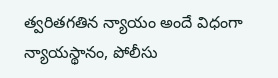త్వరితగతిన న్యాయం అందే విధంగా న్యాయస్థానం, పోలీసు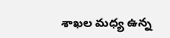శాఖల మధ్య ఉన్న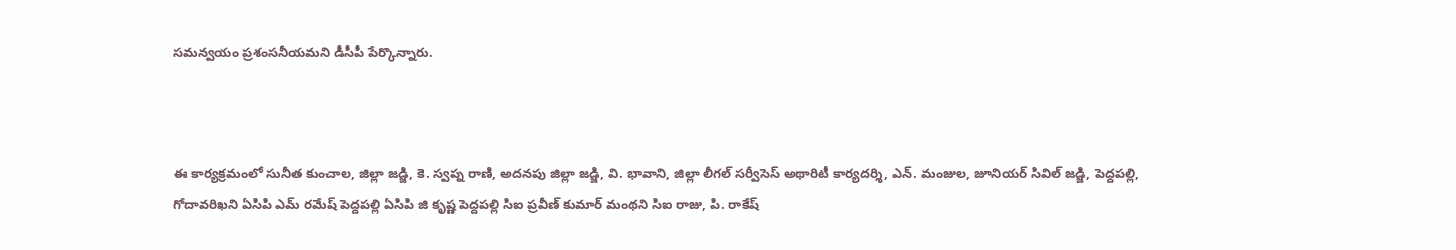సమన్వయం ప్రశంసనీయమని డీసీపీ పేర్కొన్నారు.



ఈ కార్యక్రమంలో సునీత కుంచాల, జిల్లా జడ్జి, కె. స్వప్న రాణి, అదనపు జిల్లా జడ్జి, వి. భావాని, జిల్లా లీగల్ సర్వీసెస్ అథారిటీ కార్యదర్శి, ఎన్. మంజుల, జూనియర్ సివిల్ జడ్జి, పెద్దపల్లి, గోదావరిఖని ఏసిపి ఎమ్ రమేష్ పెద్దపల్లి ఏసిపి జి కృష్ణ పెద్దపల్లి సిఐ ప్రవీణ్ కుమార్ మంథని సిఐ రాజు, పి. రాకేష్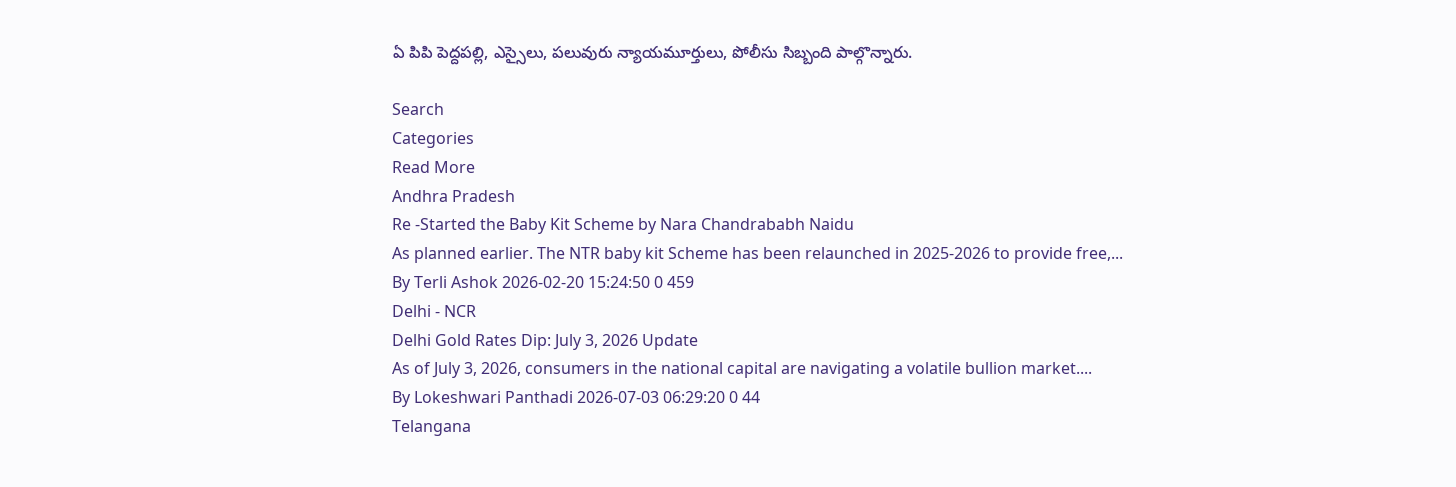ఏ పిపి పెద్దపల్లి, ఎస్సైలు, పలువురు న్యాయమూర్తులు, పోలీసు సిబ్బంది పాల్గొన్నారు.

Search
Categories
Read More
Andhra Pradesh
Re -Started the Baby Kit Scheme by Nara Chandrababh Naidu
As planned earlier. The NTR baby kit Scheme has been relaunched in 2025-2026 to provide free,...
By Terli Ashok 2026-02-20 15:24:50 0 459
Delhi - NCR
Delhi Gold Rates Dip: July 3, 2026 Update
As of July 3, 2026, consumers in the national capital are navigating a volatile bullion market....
By Lokeshwari Panthadi 2026-07-03 06:29:20 0 44
Telangana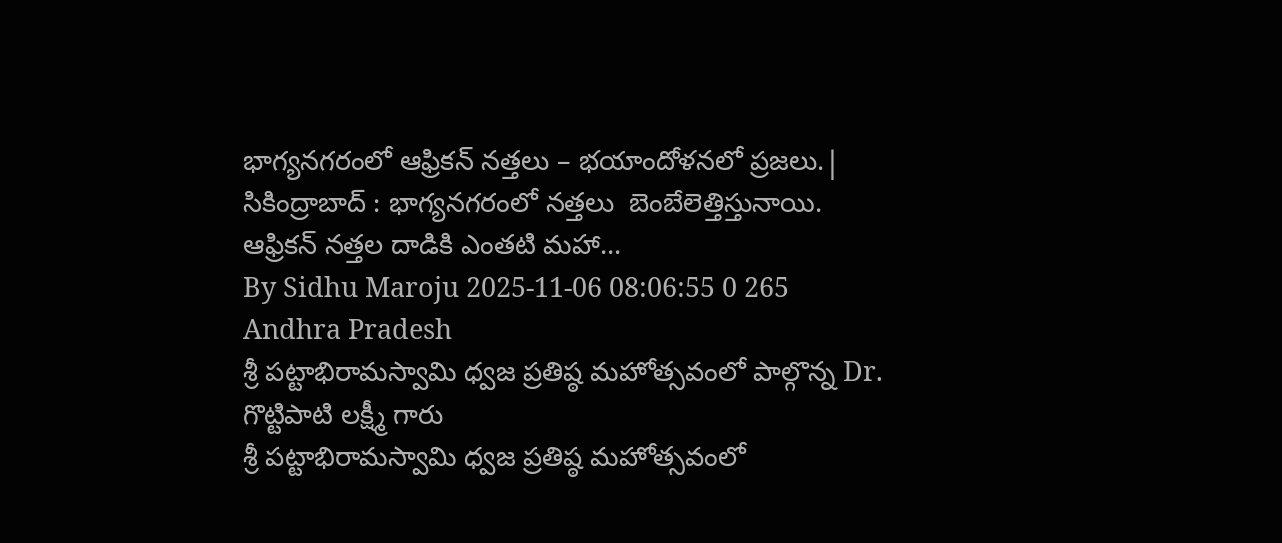భాగ్యనగరంలో ఆఫ్రికన్ నత్తలు – భయాందోళనలో ప్రజలు.|
సికింద్రాబాద్ : భాగ్యనగరంలో నత్తలు  బెంబేలెత్తిస్తునాయి. ఆఫ్రికన్ నత్తల దాడికి ఎంతటి మహా...
By Sidhu Maroju 2025-11-06 08:06:55 0 265
Andhra Pradesh
శ్రీ పట్టాభిరామస్వామి ధ్వజ ప్రతిష్ఠ మహోత్సవంలో పాల్గొన్న Dr. గొట్టిపాటి లక్ష్మీ గారు
శ్రీ పట్టాభిరామస్వామి ధ్వజ ప్రతిష్ఠ మహోత్సవంలో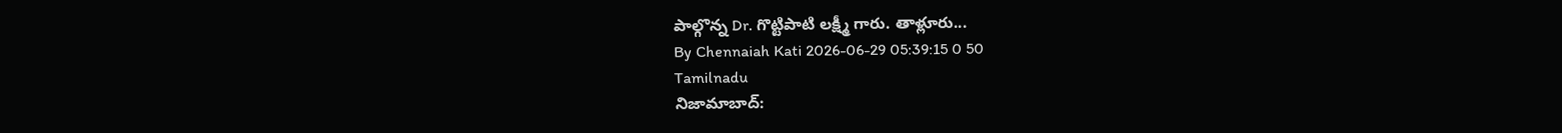పాల్గొన్న Dr. గొట్టిపాటి లక్ష్మీ గారు. తాళ్లూరు...
By Chennaiah Kati 2026-06-29 05:39:15 0 50
Tamilnadu
నిజామాబాద్: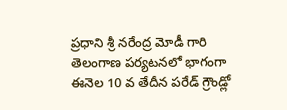ప్రధాని శ్రీ నరేంద్ర మోడీ గారి తెలంగాణ పర్యటనలో భాగంగా ఈనెల 10 వ తేదీన పరేడ్ గ్రౌండ్లో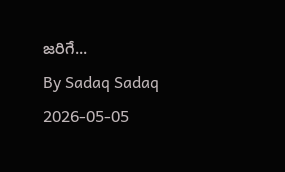జరిగే...
By Sadaq Sadaq 2026-05-05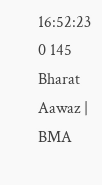16:52:23 0 145
Bharat Aawaz | BMA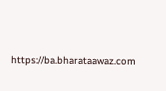https://ba.bharataawaz.com